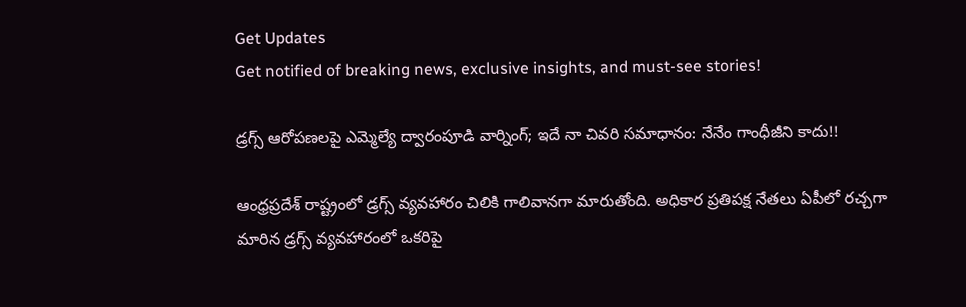Get Updates
Get notified of breaking news, exclusive insights, and must-see stories!

డ్రగ్స్ ఆరోపణలపై ఎమ్మెల్యే ద్వారంపూడి వార్నింగ్; ఇదే నా చివరి సమాధానం: నేనేం గాంధీజీని కాదు!!

ఆంధ్రప్రదేశ్ రాష్ట్రంలో డ్రగ్స్ వ్యవహారం చిలికి గాలివానగా మారుతోంది. అధికార ప్రతిపక్ష నేతలు ఏపీలో రచ్చగా మారిన డ్రగ్స్ వ్యవహారంలో ఒకరిపై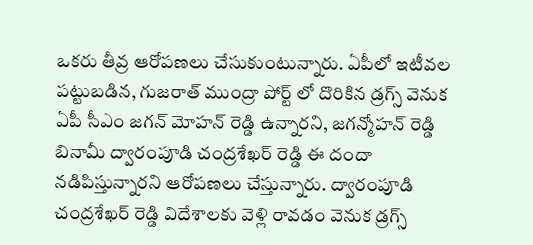ఒకరు తీవ్ర ఆరోపణలు చేసుకుంటున్నారు. ఏపీలో ఇటీవల పట్టుబడిన, గుజరాత్ ముంద్రా పోర్ట్ లో దొరికిన డ్రగ్స్ వెనుక ఏపీ సీఎం జగన్ మోహన్ రెడ్డి ఉన్నారని, జగన్మోహన్ రెడ్డి బినామీ ద్వారంపూడి చంద్రశేఖర్ రెడ్డి ఈ దందా నడిపిస్తున్నారని ఆరోపణలు చేస్తున్నారు. ద్వారంపూడి చంద్రశేఖర్ రెడ్డి విదేశాలకు వెళ్లి రావడం వెనుక డ్రగ్స్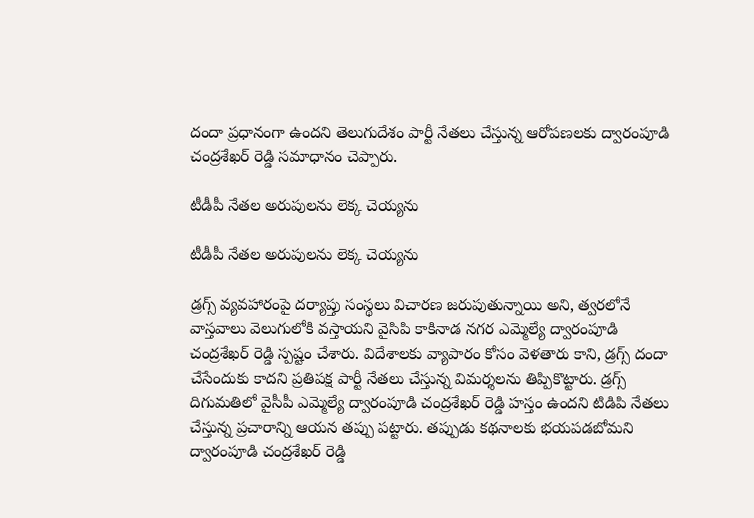దందా ప్రధానంగా ఉందని తెలుగుదేశం పార్టీ నేతలు చేస్తున్న ఆరోపణలకు ద్వారంపూడి చంద్రశేఖర్ రెడ్డి సమాధానం చెప్పారు.

టీడీపీ నేతల అరుపులను లెక్క చెయ్యను

టీడీపీ నేతల అరుపులను లెక్క చెయ్యను

డ్రగ్స్ వ్యవహారంపై దర్యాప్తు సంస్థలు విచారణ జరుపుతున్నాయి అని, త్వరలోనే వాస్తవాలు వెలుగులోకి వస్తాయని వైసిపి కాకినాడ నగర ఎమ్మెల్యే ద్వారంపూడి చంద్రశేఖర్ రెడ్డి స్పష్టం చేశారు. విదేశాలకు వ్యాపారం కోసం వెళతారు కాని, డ్రగ్స్ దందా చేసేందుకు కాదని ప్రతిపక్ష పార్టీ నేతలు చేస్తున్న విమర్శలను తిప్పికొట్టారు. డ్రగ్స్ దిగుమతిలో వైసీపీ ఎమ్మెల్యే ద్వారంపూడి చంద్రశేఖర్ రెడ్డి హస్తం ఉందని టిడిపి నేతలు చేస్తున్న ప్రచారాన్ని ఆయన తప్పు పట్టారు. తప్పుడు కథనాలకు భయపడబోమని ద్వారంపూడి చంద్రశేఖర్ రెడ్డి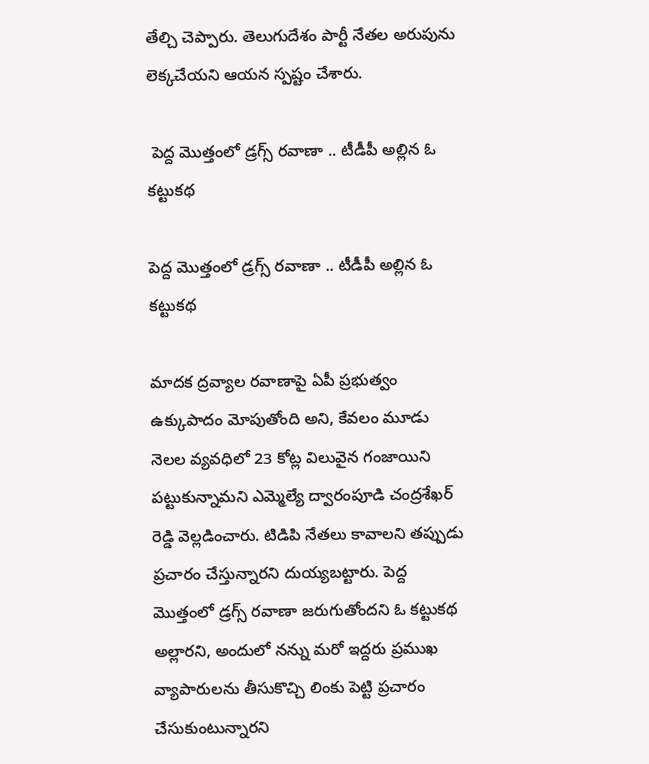తేల్చి చెప్పారు. తెలుగుదేశం పార్టీ నేతల అరుపును లెక్కచేయని ఆయన స్పష్టం చేశారు.

 పెద్ద మొత్తంలో డ్రగ్స్ రవాణా .. టీడీపీ అల్లిన ఓ కట్టుకథ

పెద్ద మొత్తంలో డ్రగ్స్ రవాణా .. టీడీపీ అల్లిన ఓ కట్టుకథ

మాదక ద్రవ్యాల రవాణాపై ఏపీ ప్రభుత్వం ఉక్కుపాదం మోపుతోంది అని, కేవలం మూడు నెలల వ్యవధిలో 23 కోట్ల విలువైన గంజాయిని పట్టుకున్నామని ఎమ్మెల్యే ద్వారంపూడి చంద్రశేఖర్ రెడ్డి వెల్లడించారు. టిడిపి నేతలు కావాలని తప్పుడు ప్రచారం చేస్తున్నారని దుయ్యబట్టారు. పెద్ద మొత్తంలో డ్రగ్స్ రవాణా జరుగుతోందని ఓ కట్టుకథ అల్లారని, అందులో నన్ను మరో ఇద్దరు ప్రముఖ వ్యాపారులను తీసుకొచ్చి లింకు పెట్టి ప్రచారం చేసుకుంటున్నారని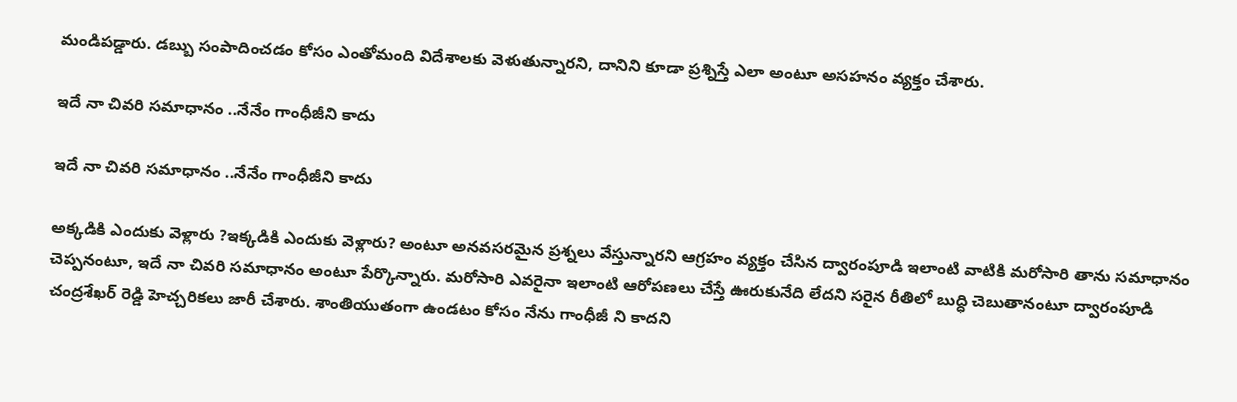మండిపడ్డారు. డబ్బు సంపాదించడం కోసం ఎంతోమంది విదేశాలకు వెళుతున్నారని, దానిని కూడా ప్రశ్నిస్తే ఎలా అంటూ అసహనం వ్యక్తం చేశారు.

ఇదే నా చివరి సమాధానం ..నేనేం గాంధీజీని కాదు

ఇదే నా చివరి సమాధానం ..నేనేం గాంధీజీని కాదు

అక్కడికి ఎందుకు వెళ్లారు ?ఇక్కడికి ఎందుకు వెళ్లారు? అంటూ అనవసరమైన ప్రశ్నలు వేస్తున్నారని ఆగ్రహం వ్యక్తం చేసిన ద్వారంపూడి ఇలాంటి వాటికి మరోసారి తాను సమాధానం చెప్పనంటూ, ఇదే నా చివరి సమాధానం అంటూ పేర్కొన్నారు. మరోసారి ఎవరైనా ఇలాంటి ఆరోపణలు చేస్తే ఊరుకునేది లేదని సరైన రీతిలో బుద్ధి చెబుతానంటూ ద్వారంపూడి చంద్రశేఖర్ రెడ్డి హెచ్చరికలు జారీ చేశారు. శాంతియుతంగా ఉండటం కోసం నేను గాంధీజీ ని కాదని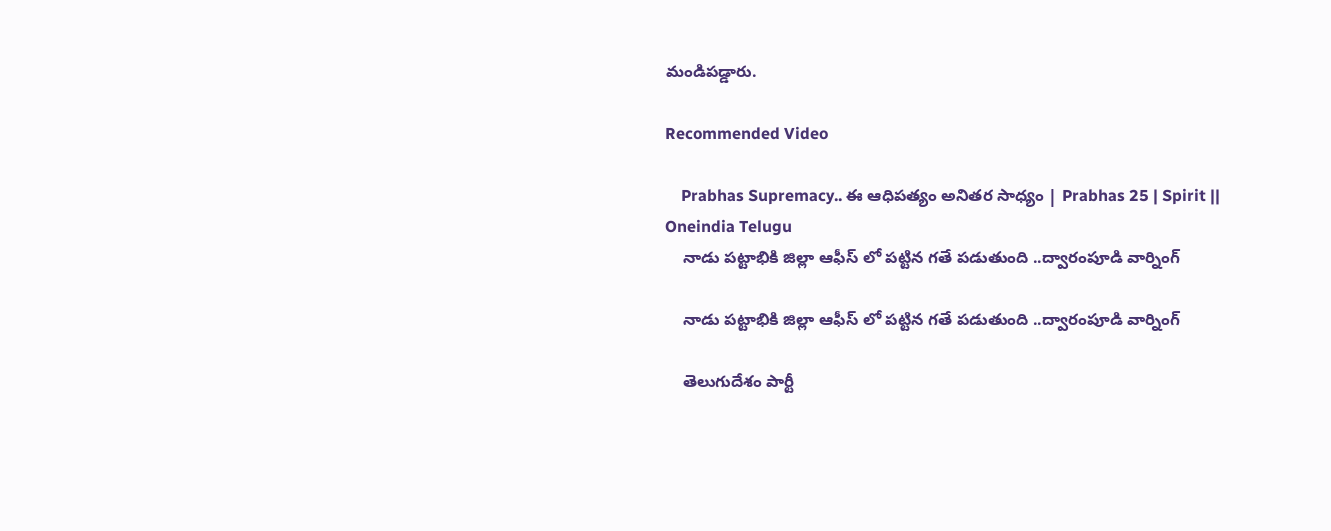మండిపడ్డారు.

Recommended Video

    Prabhas Supremacy.. ఈ ఆధిపత్యం అనితర సాధ్యం | Prabhas 25 | Spirit || Oneindia Telugu
    నాడు పట్టాభికి జిల్లా ఆఫీస్ లో పట్టిన గతే పడుతుంది ..ద్వారంపూడి వార్నింగ్

    నాడు పట్టాభికి జిల్లా ఆఫీస్ లో పట్టిన గతే పడుతుంది ..ద్వారంపూడి వార్నింగ్

    తెలుగుదేశం పార్టీ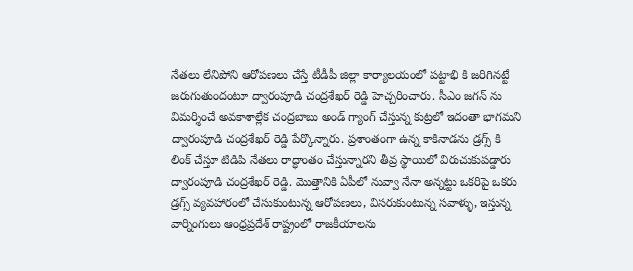నేతలు లేనిపోని ఆరోపణలు చేస్తే టీడీపీ జిల్లా కార్యాలయంలో పట్టాభి కి జరిగినట్టే జరుగుతుందంటూ ద్వారంపూడి చంద్రశేఖర్ రెడ్డి హెచ్చరించారు. సీఎం జగన్ ను విమర్శించే అవకాశాల్లేక చంద్రబాబు అండ్ గ్యాంగ్ చేస్తున్న కుట్రలో ఇదంతా భాగమని ద్వారంపూడి చంద్రశేఖర్ రెడ్డి పేర్కొన్నారు. ప్రశాంతంగా ఉన్న కాకినాడను డ్రగ్స్ కి లింక్ చేస్తూ టిడిపి నేతలు రాద్ధాంతం చేస్తున్నారని తీవ్ర స్థాయిలో విరుచుకుపడ్డారు ద్వారంపూడి చంద్రశేఖర్ రెడ్డి. మొత్తానికి ఏపీలో నువ్వా నేనా అన్నట్టు ఒకరిపై ఒకరు డ్రగ్స్ వ్యవహారంలో చేసుకుంటున్న ఆరోపణలు, విసరుకుంటున్న సవాళ్ళు, ఇస్తున్న వార్నింగులు ఆంధ్రప్రదేశ్ రాష్ట్రంలో రాజకీయాలను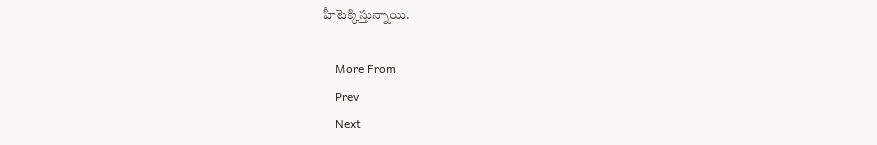హీటెక్కిస్తున్నాయి.

    More From
    Prev
    Next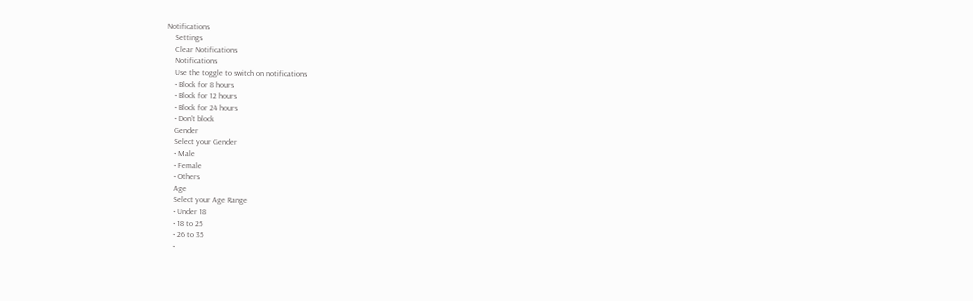Notifications
    Settings
    Clear Notifications
    Notifications
    Use the toggle to switch on notifications
    • Block for 8 hours
    • Block for 12 hours
    • Block for 24 hours
    • Don't block
    Gender
    Select your Gender
    • Male
    • Female
    • Others
    Age
    Select your Age Range
    • Under 18
    • 18 to 25
    • 26 to 35
    •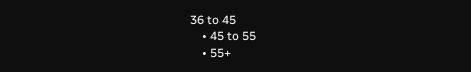36 to 45
    • 45 to 55
    • 55+